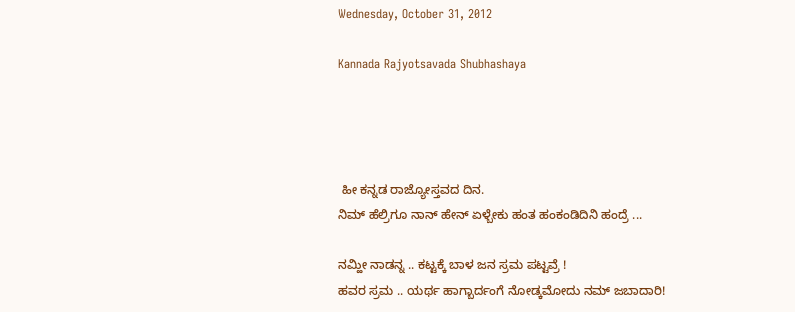Wednesday, October 31, 2012

Kannada Rajyotsavada Shubhashaya




 ಹೀ ಕನ್ನಡ ರಾಜ್ಯೋಸ್ತವದ ದಿನ.
ನಿಮ್ ಹೆಲ್ರಿಗೂ ನಾನ್ ಹೇನ್ ಏಳ್ಬೇಕು ಹಂತ ಹಂಕಂಡಿದಿನಿ ಹಂದ್ರೆ ...

ನಮ್ಹೀ ನಾಡನ್ನ .. ಕಟ್ಟಕ್ಕೆ ಬಾಳ ಜನ ಸ್ರಮ ಪಟ್ಟವ್ರೆ !
ಹವರ ಸ್ರಮ .. ಯರ್ಥ ಹಾಗ್ಬಾರ್ದಂಗೆ ನೋಡ್ಕಮೋದು ನಮ್ ಜಬಾದಾರಿ!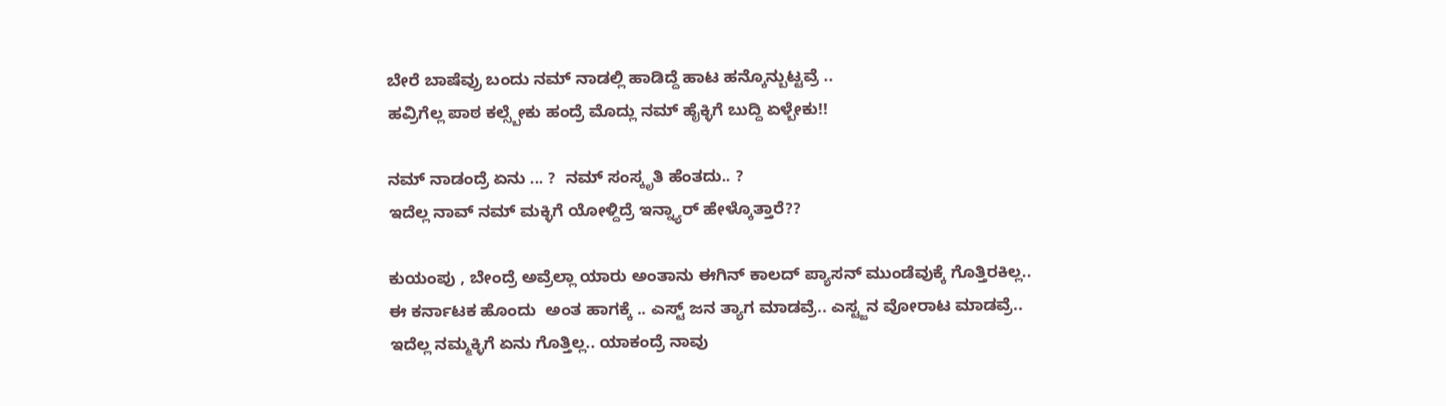ಬೇರೆ ಬಾಷೆವ್ರು ಬಂದು ನಮ್ ನಾಡಲ್ಲಿ ಹಾಡಿದ್ದೆ ಹಾಟ ಹನ್ಕೊನ್ಬುಟ್ಟವ್ರೆ ..
ಹವ್ರಿಗೆಲ್ಲ ಪಾಠ ಕಲ್ಸ್ಬೇಕು ಹಂದ್ರೆ ಮೊದ್ಲು ನಮ್ ಹೈಕ್ಳಿಗೆ ಬುದ್ದಿ ಏಳ್ಬೇಕು!!

ನಮ್ ನಾಡಂದ್ರೆ ಏನು ... ?  ನಮ್ ಸಂಸ್ಕೃತಿ ಹೆಂತದು.. ?
ಇದೆಲ್ಲ ನಾವ್ ನಮ್ ಮಕ್ಳಿಗೆ ಯೋಳ್ದಿದ್ರೆ ಇನ್ನ್ಯಾರ್ ಹೇಳ್ಕೊತ್ತಾರೆ??

ಕುಯಂಪು , ಬೇಂದ್ರೆ ಅವ್ರೆಲ್ಲಾ ಯಾರು ಅಂತಾನು ಈಗಿನ್ ಕಾಲದ್ ಪ್ಯಾಸನ್ ಮುಂಡೆವುಕ್ಕೆ ಗೊತ್ತಿರಕಿಲ್ಲ..
ಈ ಕರ್ನಾಟಕ ಹೊಂದು  ಅಂತ ಹಾಗಕ್ಕೆ .. ಎಸ್ಟ್ ಜನ ತ್ಯಾಗ ಮಾಡವ್ರೆ.. ಎಸ್ಟ್ಜನ ವೋರಾಟ ಮಾಡವ್ರೆ..
ಇದೆಲ್ಲ ನಮ್ಮಕ್ಳಿಗೆ ಏನು ಗೊತ್ತಿಲ್ಲ.. ಯಾಕಂದ್ರೆ ನಾವು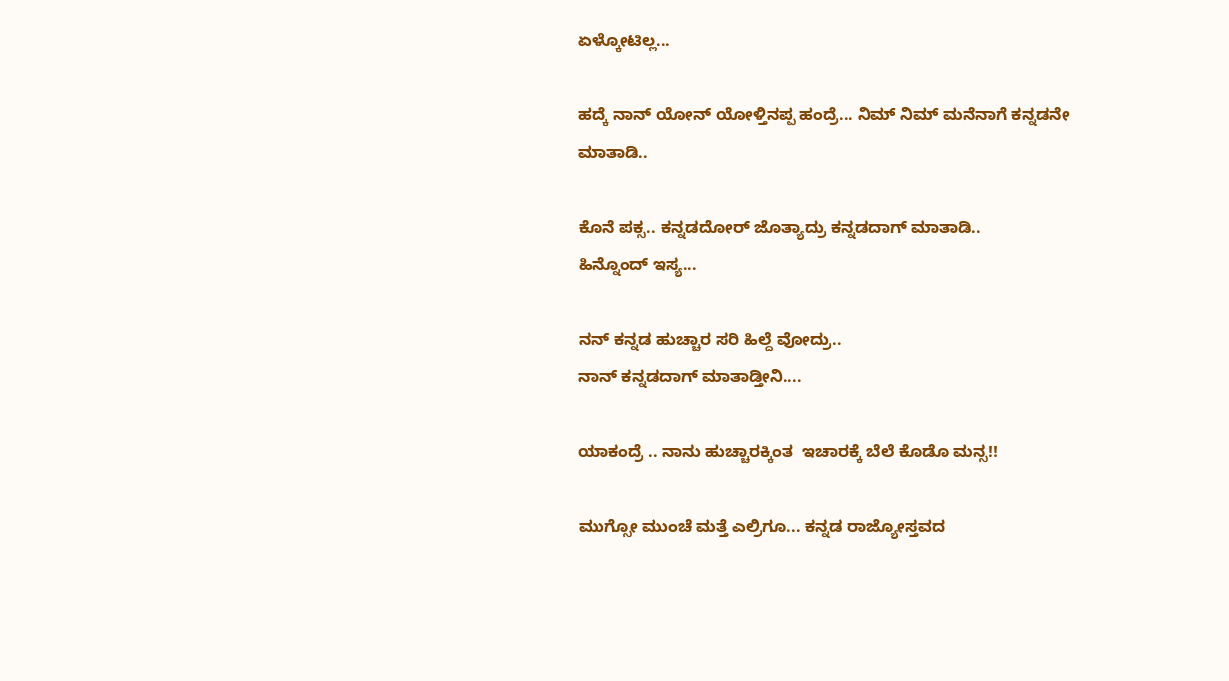ಏಳ್ಕೋಟಿಲ್ಲ...

ಹದ್ಕೆ ನಾನ್ ಯೋನ್ ಯೋಳ್ತಿನಪ್ಪ ಹಂದ್ರೆ... ನಿಮ್ ನಿಮ್ ಮನೆನಾಗೆ ಕನ್ನಡನೇ ಮಾತಾಡಿ..

ಕೊನೆ ಪಕ್ಸ.. ಕನ್ನಡದೋರ್ ಜೊತ್ಯಾದ್ರು ಕನ್ನಡದಾಗ್ ಮಾತಾಡಿ..
ಹಿನ್ನೊಂದ್ ಇಸ್ಯ...

ನನ್ ಕನ್ನಡ ಹುಚ್ಚಾರ ಸರಿ ಹಿಲ್ದೆ ವೋದ್ರು..
ನಾನ್ ಕನ್ನಡದಾಗ್ ಮಾತಾಡ್ತೀನಿ....

ಯಾಕಂದ್ರೆ .. ನಾನು ಹುಚ್ಚಾರಕ್ಕಿಂತ  ಇಚಾರಕ್ಕೆ ಬೆಲೆ ಕೊಡೊ ಮನ್ಸ!!

ಮುಗ್ಸೋ ಮುಂಚೆ ಮತ್ತೆ ಎಲ್ರಿಗೂ... ಕನ್ನಡ ರಾಜ್ಯೋಸ್ತವದ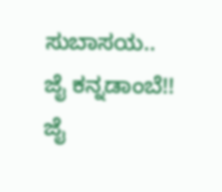ಸುಬಾಸಯ..
ಜೈ ಕನ್ನಡಾಂಬೆ!!
ಜೈ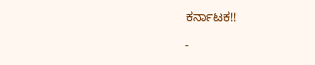ಕರ್ನಾಟಕ!!

-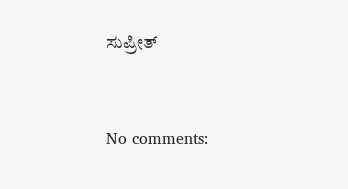ಸುಪ್ರೀತ್



No comments: